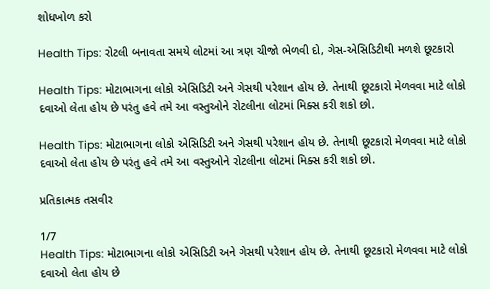શોધખોળ કરો

Health Tips: રોટલી બનાવતા સમયે લોટમાં આ ત્રણ ચીજો ભેળવી દો, ગેસ-એસિડિટીથી મળશે છૂટકારો

Health Tips: મોટાભાગના લોકો એસિડિટી અને ગેસથી પરેશાન હોય છે. તેનાથી છૂટકારો મેળવવા માટે લોકો દવાઓ લેતા હોય છે પરંતુ હવે તમે આ વસ્તુઓને રોટલીના લોટમાં મિક્સ કરી શકો છો.

Health Tips: મોટાભાગના લોકો એસિડિટી અને ગેસથી પરેશાન હોય છે. તેનાથી છૂટકારો મેળવવા માટે લોકો દવાઓ લેતા હોય છે પરંતુ હવે તમે આ વસ્તુઓને રોટલીના લોટમાં મિક્સ કરી શકો છો.

પ્રતિકાત્મક તસવીર

1/7
Health Tips: મોટાભાગના લોકો એસિડિટી અને ગેસથી પરેશાન હોય છે. તેનાથી છૂટકારો મેળવવા માટે લોકો દવાઓ લેતા હોય છે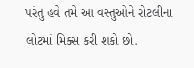પરંતુ હવે તમે આ વસ્તુઓને રોટલીના લોટમાં મિક્સ કરી શકો છો.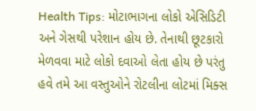Health Tips: મોટાભાગના લોકો એસિડિટી અને ગેસથી પરેશાન હોય છે. તેનાથી છૂટકારો મેળવવા માટે લોકો દવાઓ લેતા હોય છે પરંતુ હવે તમે આ વસ્તુઓને રોટલીના લોટમાં મિક્સ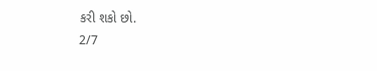કરી શકો છો.
2/7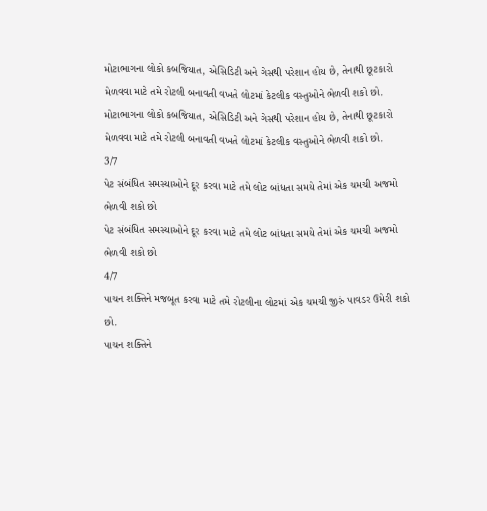મોટાભાગના લોકો કબજિયાત, એસિડિટી અને ગેસથી પરેશાન હોય છે, તેનાથી છૂટકારો મેળવવા માટે તમે રોટલી બનાવતી વખતે લોટમાં કેટલીક વસ્તુઓને ભેળવી શકો છો.
મોટાભાગના લોકો કબજિયાત, એસિડિટી અને ગેસથી પરેશાન હોય છે, તેનાથી છૂટકારો મેળવવા માટે તમે રોટલી બનાવતી વખતે લોટમાં કેટલીક વસ્તુઓને ભેળવી શકો છો.
3/7
પેટ સંબંધિત સમસ્યાઓને દૂર કરવા માટે તમે લોટ બાંધતા સમયે તેમાં એક ચમચી અજમો ભેળવી શકો છો
પેટ સંબંધિત સમસ્યાઓને દૂર કરવા માટે તમે લોટ બાંધતા સમયે તેમાં એક ચમચી અજમો ભેળવી શકો છો
4/7
પાચન શક્તિને મજબૂત કરવા માટે તમે રોટલીના લોટમાં એક ચમચી જીરું પાવડર ઉમેરી શકો છો.
પાચન શક્તિને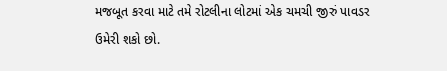મજબૂત કરવા માટે તમે રોટલીના લોટમાં એક ચમચી જીરું પાવડર ઉમેરી શકો છો.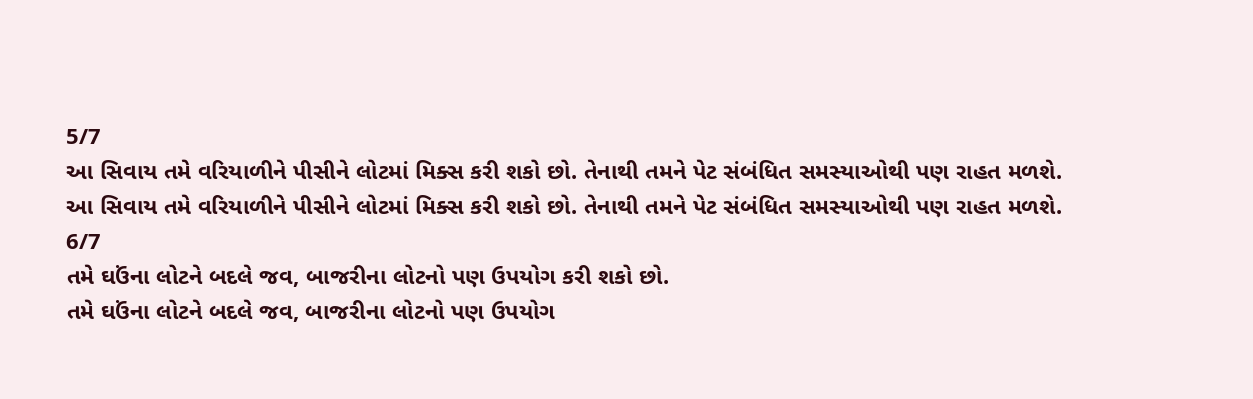5/7
આ સિવાય તમે વરિયાળીને પીસીને લોટમાં મિક્સ કરી શકો છો. તેનાથી તમને પેટ સંબંધિત સમસ્યાઓથી પણ રાહત મળશે.
આ સિવાય તમે વરિયાળીને પીસીને લોટમાં મિક્સ કરી શકો છો. તેનાથી તમને પેટ સંબંધિત સમસ્યાઓથી પણ રાહત મળશે.
6/7
તમે ઘઉંના લોટને બદલે જવ, બાજરીના લોટનો પણ ઉપયોગ કરી શકો છો.
તમે ઘઉંના લોટને બદલે જવ, બાજરીના લોટનો પણ ઉપયોગ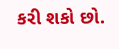કરી શકો છો.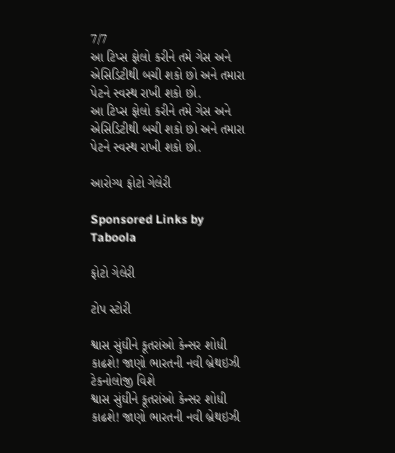7/7
આ ટિપ્સ ફોલો કરીને તમે ગેસ અને એસિડિટીથી બચી શકો છો અને તમારા પેટને સ્વસ્થ રાખી શકો છો.
આ ટિપ્સ ફોલો કરીને તમે ગેસ અને એસિડિટીથી બચી શકો છો અને તમારા પેટને સ્વસ્થ રાખી શકો છો.

આરોગ્ય ફોટો ગેલેરી

Sponsored Links by Taboola

ફોટો ગેલેરી

ટોપ સ્ટોરી

શ્વાસ સુંઘીને કૂતરાંઓ કેન્સર શોધી કાઢશે! જાણો ભારતની નવી બ્રેથઇઝી ટેકનોલોજી વિશે
શ્વાસ સુંઘીને કૂતરાંઓ કેન્સર શોધી કાઢશે! જાણો ભારતની નવી બ્રેથઇઝી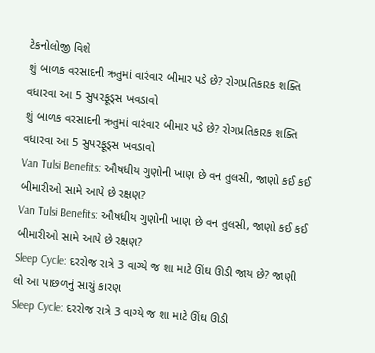ટેકનોલોજી વિશે
શું બાળક વરસાદની ઋતુમાં વારંવાર બીમાર પડે છે? રોગપ્રતિકારક શક્તિ વધારવા આ 5 સુપરફૂડ્સ ખવડાવો
શું બાળક વરસાદની ઋતુમાં વારંવાર બીમાર પડે છે? રોગપ્રતિકારક શક્તિ વધારવા આ 5 સુપરફૂડ્સ ખવડાવો
Van Tulsi Benefits: ઔષધીય ગુણોની ખાણ છે વન તુલસી, જાણો કઈ કઈ બીમારીઓ સામે આપે છે રક્ષણ?
Van Tulsi Benefits: ઔષધીય ગુણોની ખાણ છે વન તુલસી, જાણો કઈ કઈ બીમારીઓ સામે આપે છે રક્ષણ?
Sleep Cycle: દરરોજ રાત્રે 3 વાગ્યે જ શા માટે ઊંઘ ઊડી જાય છે? જાણી લો આ પાછળનું સાચું કારણ
Sleep Cycle: દરરોજ રાત્રે 3 વાગ્યે જ શા માટે ઊંઘ ઊડી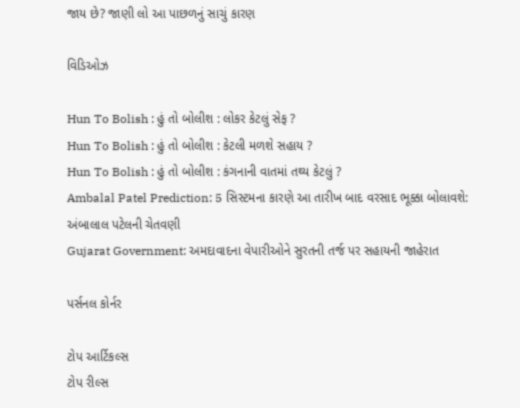જાય છે? જાણી લો આ પાછળનું સાચું કારણ

વિડિઓઝ

Hun To Bolish : હું તો બોલીશ : લોકર કેટલું સેફ ?
Hun To Bolish : હું તો બોલીશ : કેટલી મળશે સહાય ?
Hun To Bolish : હું તો બોલીશ : કંગનાની વાતમાં તથ્ય કેટલું ?
Ambalal Patel Prediction: 5 સિસ્ટમના કારણે આ તારીખ બાદ વરસાદ ભૂક્કા બોલાવશે: અંબાલાલ પટેલની ચેતવણી
Gujarat Government: અમદાવાદના વેપારીઓને સુરતની તર્જ પર સહાયની જાહેરાત

પર્સનલ કોર્નર

ટોપ આર્ટિકલ્સ
ટોપ રીલ્સ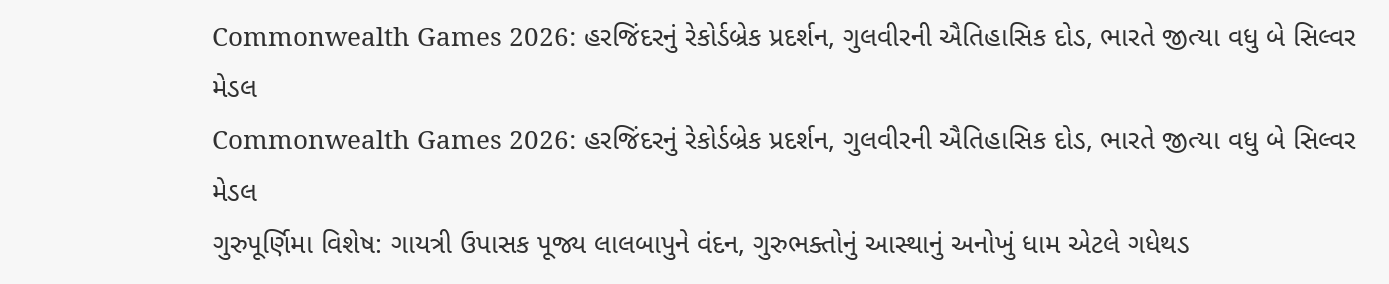Commonwealth Games 2026: હરજિંદરનું રેકોર્ડબ્રેક પ્રદર્શન, ગુલવીરની ઐતિહાસિક દોડ, ભારતે જીત્યા વધુ બે સિલ્વર મેડલ
Commonwealth Games 2026: હરજિંદરનું રેકોર્ડબ્રેક પ્રદર્શન, ગુલવીરની ઐતિહાસિક દોડ, ભારતે જીત્યા વધુ બે સિલ્વર મેડલ
ગુરુપૂર્ણિમા વિશેષ: ગાયત્રી ઉપાસક પૂજ્ય લાલબાપુને વંદન, ગુરુભક્તોનું આસ્થાનું અનોખું ધામ એટલે ગધેથડ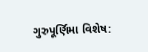ગુરુપૂર્ણિમા વિશેષ: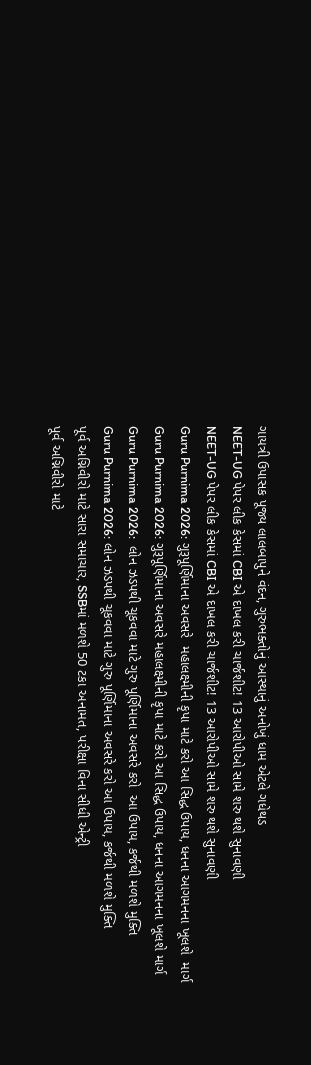ગાયત્રી ઉપાસક પૂજ્ય લાલબાપુને વંદન, ગુરુભક્તોનું આસ્થાનું અનોખું ધામ એટલે ગધેથડ
NEET-UG પેપર લીક કેસમાં CBI એ દાખલ કરી ચાર્જશીટ! 13 આરોપીઓ સામે શરુ થશે સુનાવણી
NEET-UG પેપર લીક કેસમાં CBI એ દાખલ કરી ચાર્જશીટ! 13 આરોપીઓ સામે શરુ થશે સુનાવણી
Guru Purnima 2026: ગુરૂપૂર્ણિમાના અવસરે  મહાલક્ષ્મીની કૃપા માટે કરો આ સિદ્ધ ઉપાય, ધનના આગમનના ખૂલશે  માર્ગ
Guru Purnima 2026: ગુરૂપૂર્ણિમાના અવસરે મહાલક્ષ્મીની કૃપા માટે કરો આ સિદ્ધ ઉપાય, ધનના આગમનના ખૂલશે માર્ગ
Guru Purnima 2026:  લોન ઝડપથી ચૂકવવા માટે ગુરુ પૂર્ણિમાના અવસરે કરો  આ ઉપાય, કર્જથી મળશે મુક્તિ
Guru Purnima 2026: લોન ઝડપથી ચૂકવવા માટે ગુરુ પૂર્ણિમાના અવસરે કરો આ ઉપાય, કર્જથી મળશે મુક્તિ
પૂર્વ અગ્નિવીરો માટે સારા સમાચાર, SSBમાં મળશે 50 ટકા અનામત, પરીક્ષા વિના સીધી એન્ટ્રી
પૂર્વ અગ્નિવીરો માટે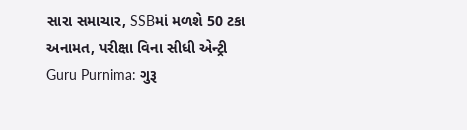સારા સમાચાર, SSBમાં મળશે 50 ટકા અનામત, પરીક્ષા વિના સીધી એન્ટ્રી
Guru Purnima: ગુરૂ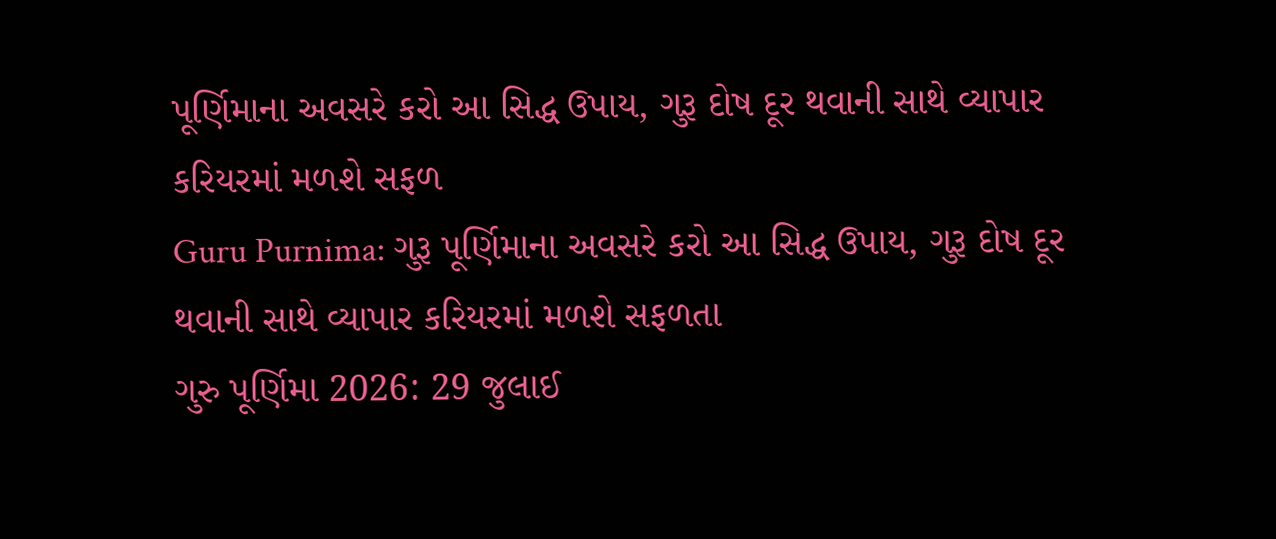પૂર્ણિમાના અવસરે કરો આ સિદ્ધ ઉપાય, ગુરૂ દોષ દૂર થવાની સાથે વ્યાપાર કરિયરમાં મળશે સફળ
Guru Purnima: ગુરૂ પૂર્ણિમાના અવસરે કરો આ સિદ્ધ ઉપાય, ગુરૂ દોષ દૂર થવાની સાથે વ્યાપાર કરિયરમાં મળશે સફળતા
ગુરુ પૂર્ણિમા 2026: 29 જુલાઈ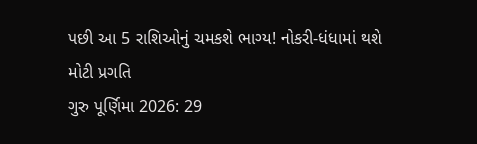પછી આ 5 રાશિઓનું ચમકશે ભાગ્ય! નોકરી-ધંધામાં થશે મોટી પ્રગતિ
ગુરુ પૂર્ણિમા 2026: 29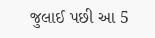જુલાઈ પછી આ 5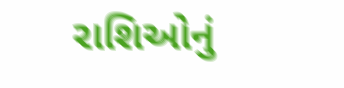રાશિઓનું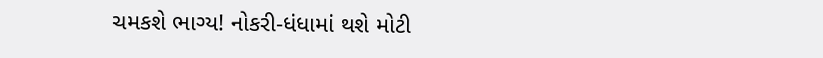ચમકશે ભાગ્ય! નોકરી-ધંધામાં થશે મોટી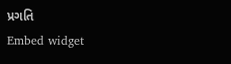પ્રગતિ
Embed widget